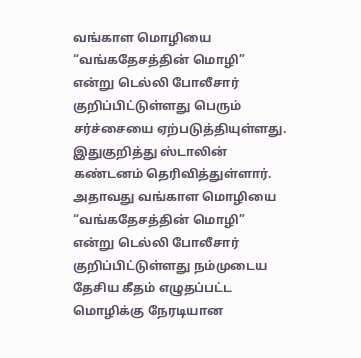வங்காள மொழியை “வங்கதேசத்தின் மொழி” என்று டெல்லி போலீசார் குறிப்பிட்டுள்ளது பெரும் சர்ச்சையை ஏற்படுத்தியுள்ளது. இதுகுறித்து ஸ்டாலின் கண்டனம் தெரிவித்துள்ளார். அதாவது வங்காள மொழியை “வங்கதேசத்தின் மொழி” என்று டெல்லி போலீசார் குறிப்பிட்டுள்ளது நம்முடைய தேசிய கீதம் எழுதப்பட்ட மொழிக்கு நேரடியான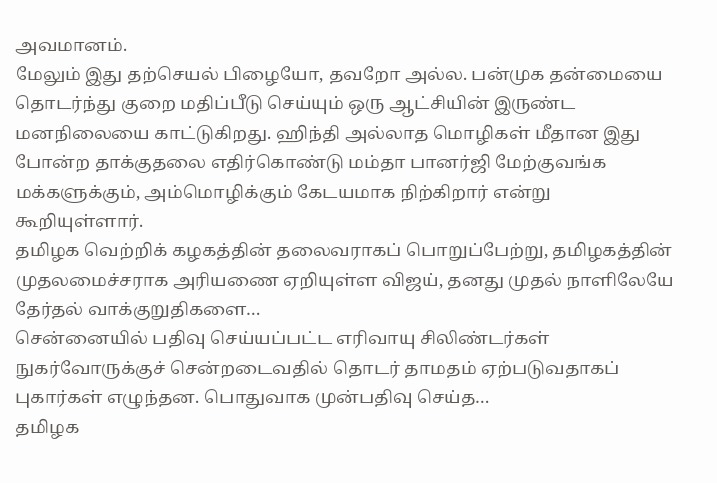அவமானம்.
மேலும் இது தற்செயல் பிழையோ, தவறோ அல்ல. பன்முக தன்மையை தொடர்ந்து குறை மதிப்பீடு செய்யும் ஒரு ஆட்சியின் இருண்ட மனநிலையை காட்டுகிறது. ஹிந்தி அல்லாத மொழிகள் மீதான இது போன்ற தாக்குதலை எதிர்கொண்டு மம்தா பானர்ஜி மேற்குவங்க மக்களுக்கும், அம்மொழிக்கும் கேடயமாக நிற்கிறார் என்று கூறியுள்ளார்.
தமிழக வெற்றிக் கழகத்தின் தலைவராகப் பொறுப்பேற்று, தமிழகத்தின் முதலமைச்சராக அரியணை ஏறியுள்ள விஜய், தனது முதல் நாளிலேயே தேர்தல் வாக்குறுதிகளை…
சென்னையில் பதிவு செய்யப்பட்ட எரிவாயு சிலிண்டர்கள் நுகர்வோருக்குச் சென்றடைவதில் தொடர் தாமதம் ஏற்படுவதாகப் புகார்கள் எழுந்தன. பொதுவாக முன்பதிவு செய்த…
தமிழக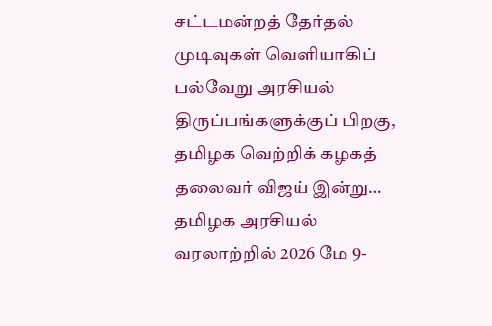சட்டமன்றத் தேர்தல் முடிவுகள் வெளியாகிப் பல்வேறு அரசியல் திருப்பங்களுக்குப் பிறகு, தமிழக வெற்றிக் கழகத் தலைவர் விஜய் இன்று…
தமிழக அரசியல் வரலாற்றில் 2026 மே 9-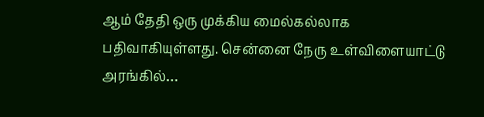ஆம் தேதி ஒரு முக்கிய மைல்கல்லாக பதிவாகியுள்ளது. சென்னை நேரு உள்விளையாட்டு அரங்கில்…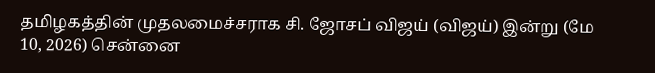தமிழகத்தின் முதலமைச்சராக சி. ஜோசப் விஜய் (விஜய்) இன்று (மே 10, 2026) சென்னை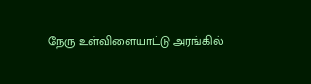நேரு உள்விளையாட்டு அரங்கில்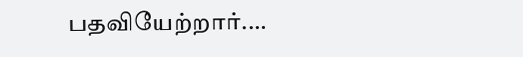பதவியேற்றார்.…